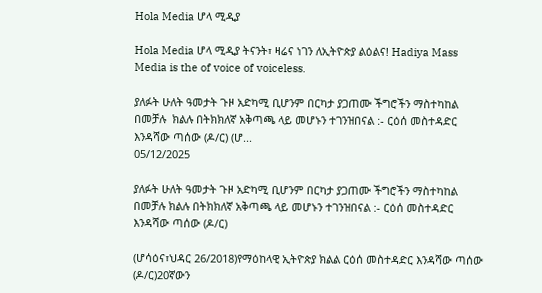Hola Media ሆላ ሚዲያ

Hola Media ሆላ ሚዲያ ትናንት፣ ዛሬና ነገን ለኢትዮጵያ ልዕልና! Hadiya Mass Media is the of voice of voiceless.

ያለፉት ሁለት ዓመታት ጉዞ አድካሚ ቢሆንም በርካታ ያጋጠሙ ችግሮችን ማስተካከል በመቻሉ  ክልሉ በትክክለኛ አቅጣጫ ላይ መሆኑን ተገንዝበናል :- ርዕሰ መስተዳድር እንዳሻው ጣሰው (ዶ/ር) (ሆ...
05/12/2025

ያለፉት ሁለት ዓመታት ጉዞ አድካሚ ቢሆንም በርካታ ያጋጠሙ ችግሮችን ማስተካከል በመቻሉ ክልሉ በትክክለኛ አቅጣጫ ላይ መሆኑን ተገንዝበናል :- ርዕሰ መስተዳድር እንዳሻው ጣሰው (ዶ/ር)

(ሆሳዕና፣ህዳር 26/2018)የማዕከላዊ ኢትዮጵያ ክልል ርዕሰ መስተዳድር እንዳሻው ጣሰው (ዶ/ር)20ኛውን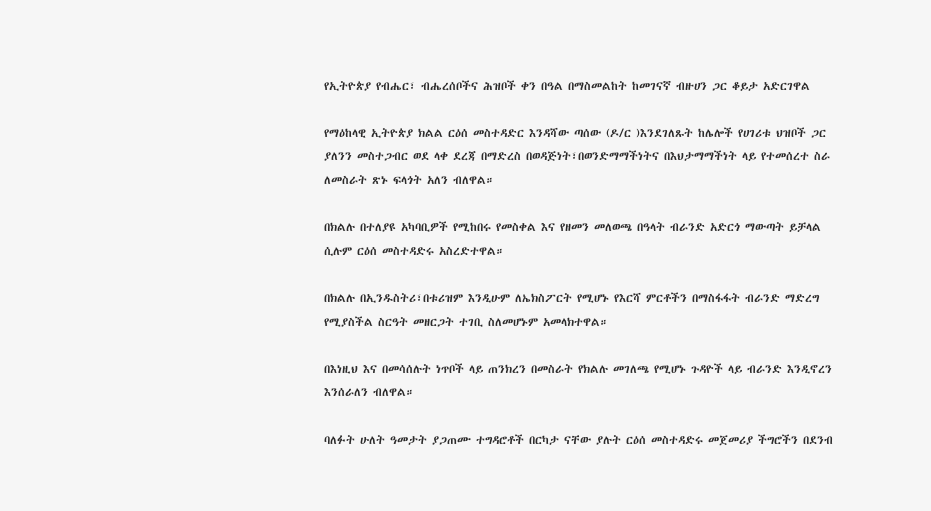የኢትዮጵያ የብሔር፣ ብሔረሰቦችና ሕዝቦች ቀን በዓል በማስመልከት ከመገናኛ ብዙሀን ጋር ቆይታ አድርገዋል

የማዕከላዊ ኢትዮጵያ ክልል ርዕሰ መስተዳድር እንዳሻው ጣሰው (ዶ/ር )እንደገለጹት ከሌሎች የሀገሪቱ ህዝቦች ጋር ያለንን መስተጋብር ወደ ላቀ ደረጃ በማድረስ በወዳጅነት፣በወንድማማችነትና በእህታማማችነት ላይ የተመሰረተ ስራ ለመስራት ጽኑ ፍላጎት አለን ብለዋል።

በክልሉ በተለያዩ አካባቢዎች የሚከበሩ የመስቀል እና የዘመን መለወጫ በዓላት ብራንድ አድርጎ ማውጣት ይቻላል ሲሉም ርዕሰ መስተዳድሩ አስረድተዋል።

በክልሉ በኢንዱስትሪ፣በቱሪዝም እንዲሁም ለኤክስፖርት የሚሆኑ የእርሻ ምርቶችን በማስፋፋት ብራንድ ማድረግ የሚያስችል ስርዓት መዘርጋት ተገቢ ስለመሆኑም አመላክተዋል።

በእነዚህ እና በመሳሰሉት ነጥቦች ላይ ጠንክረን በመስራት የክልሉ መገለጫ የሚሆኑ ጉዳዮች ላይ ብራንድ እንዲኖረን እንሰራለን ብለዋል።

ባለፉት ሁለት ዓመታት ያጋጠሙ ተግዳሮቶች በርካታ ናቸው ያሉት ርዕሰ መስተዳድሩ መጀመሪያ ችግሮችን በደንብ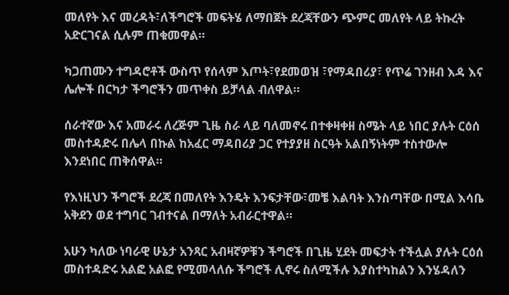መለየት እና መረዳት፣ለችግሮች መፍትሄ ለማበጀት ደረጃቸውን ጭምር መለየት ላይ ትኩረት አድርገናል ሲሉም ጠቁመዋል።

ካጋጠሙን ተግዳሮቶች ውስጥ የሰላም እጦት፣የደመወዝ ፣የማዳበሪያ፣ የጥሬ ገንዘብ እዳ እና ሌሎች በርካታ ችግሮችን መጥቀስ ይቻላል ብለዋል።

ሰራተኛው እና አመራሩ ለረጅም ጊዜ ስራ ላይ ባለመኖሩ በተቀዛቀዘ ስሜት ላይ ነበር ያሉት ርዕሰ መስተዳድሩ በሌላ በኩል ከአፈር ማዳበሪያ ጋር የተያያዘ ስርዓት አልበኝነትም ተስተውሎ እንደነበር ጠቅሰዋል።

የእነዚህን ችግሮች ደረጃ በመለየት እንዴት እንፍታቸው፣መቼ እልባት እንስጣቸው በሚል እሳቤ አቅደን ወደ ተግባር ገብተናል በማለት አብራርተዋል።

አሁን ካለው ነባራዊ ሁኔታ አንጻር አብዛኛዎቹን ችግሮች በጊዜ ሂደት መፍታት ተችሏል ያሉት ርዕሰ መስተዳድሩ አልፎ አልፎ የሚመላለሱ ችግሮች ሊኖሩ ስለሚችሉ እያስተካከልን እንሄዳለን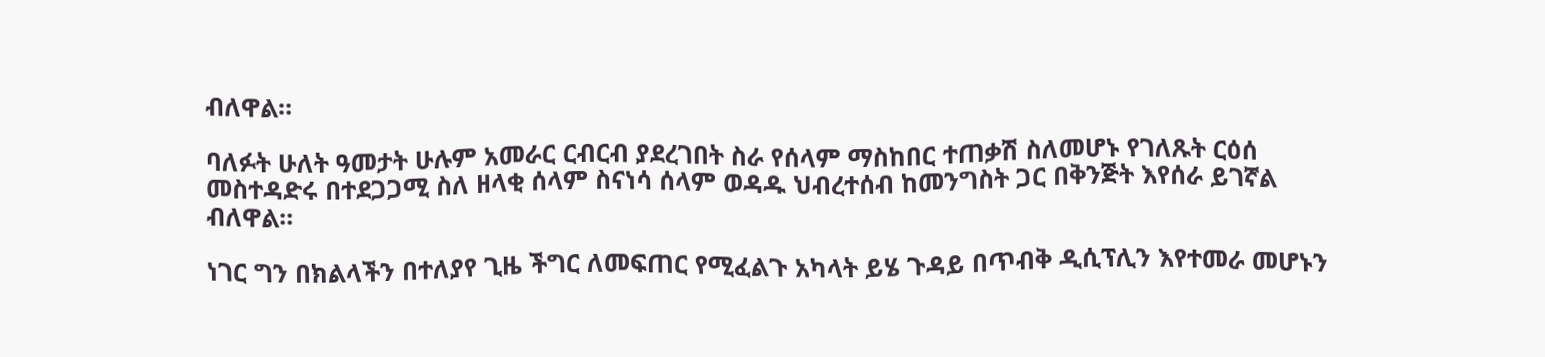ብለዋል።

ባለፉት ሁለት ዓመታት ሁሉም አመራር ርብርብ ያደረገበት ስራ የሰላም ማስከበር ተጠቃሽ ስለመሆኑ የገለጹት ርዕሰ መስተዳድሩ በተደጋጋሚ ስለ ዘላቂ ሰላም ስናነሳ ሰላም ወዳዱ ህብረተሰብ ከመንግስት ጋር በቅንጅት እየሰራ ይገኛል ብለዋል።

ነገር ግን በክልላችን በተለያየ ጊዜ ችግር ለመፍጠር የሚፈልጉ አካላት ይሄ ጉዳይ በጥብቅ ዲሲፕሊን እየተመራ መሆኑን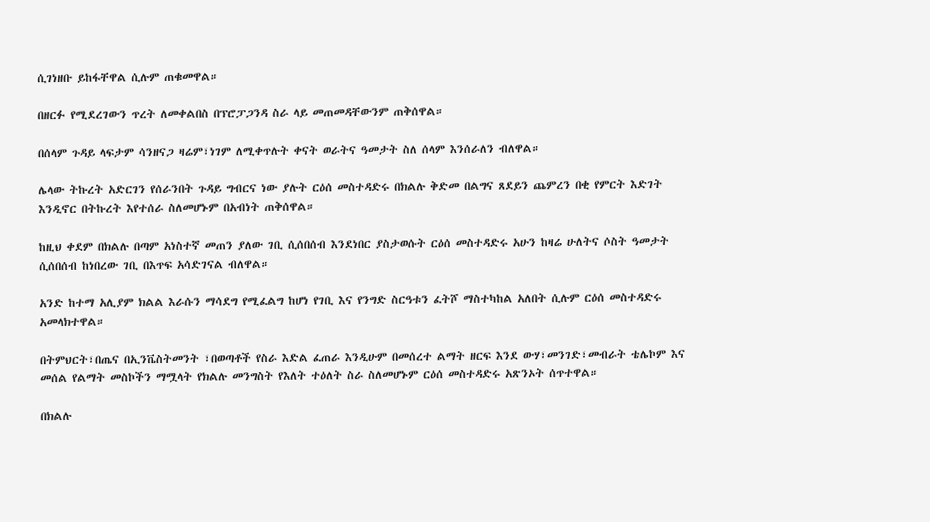ሲገነዘቡ ይከፋቸዋል ሲሉም ጠቁመዋል።

በዘርፉ የሚደረገውን ጥረት ለመቀልበስ በፕሮፓጋንዳ ስራ ላይ መጠመዳቸውንም ጠቅሰዋል።

በሰላም ጉዳይ ላፍታም ሳንዘናጋ ዛሬም፣ነገም ለሚቀጥሉት ቀናት ወራትና ዓመታት ስለ ሰላም እንሰራለን ብለዋል።

ሌላው ትኩረት አድርገን የሰራንበት ጉዳይ ግብርና ነው ያሉት ርዕሰ መስተዳድሩ በክልሉ ቅድመ በልግና ጸደይን ጨምረን በቂ የምርት እድገት እንዲኖር በትኩረት እየተሰራ ስለመሆኑም በአብነት ጠቅሰዋል።

ከዚህ ቀደም በክልሉ በጣም አነስተኛ መጠን ያለው ገቢ ሲሰበሰብ እንደነበር ያስታወሱት ርዕሰ መስተዳድሩ አሁን ከዛሬ ሁለትና ሶስት ዓመታት ሲሰበሰብ ከነበረው ገቢ በእጥፍ አሳድገናል ብለዋል።

አንድ ከተማ አሊያም ክልል እራሱን ማሳደግ የሚፈልግ ከሆነ የገቢ እና የንግድ ስርዓቱን ፈትሾ ማስተካከል አለበት ሲሉም ርዕሰ መስተዳድሩ አመላክተዋል።

በትምህርት፣በጤና በኢንቬስትመንት ፣በወጣቶች የስራ እድል ፈጠራ እንዲሁም በመሰረተ ልማት ዘርፍ እንደ ውሃ፣መንገድ፣መብራት ቴሌኮም እና መሰል የልማት መስኮችን ማሟላት የክልሉ መንግስት የእለት ተዕለት ስራ ስለመሆኑም ርዕሰ መስተዳድሩ አጽንኦት ሰጥተዋል።

በክልሉ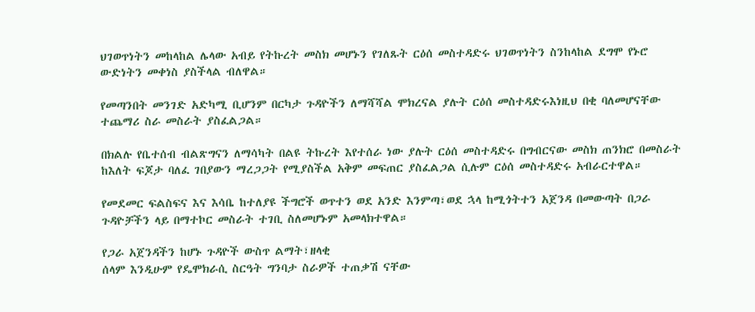ህገወጥነትን መከላከል ሌላው አብይ የትኩረት መስክ መሆኑን የገለጹት ርዕሰ መስተዳድሩ ህገወጥነትን ስንከላከል ደግሞ የኑሮ ውድነትን መቀነስ ያስችላል ብለዋል።

የመጣንበት መንገድ አድካሚ ቢሆንም በርካታ ጉዳዮችን ለማሻሻል ሞክረናል ያሉት ርዕሰ መስተዳድሩእነዚህ በቂ ባለመሆናቸው ተጨማሪ ስራ መስራት ያስፈልጋል።

በክልሉ የቤተሰብ ብልጽግናን ለማሳካት በልዩ ትኩረት እየተሰራ ነው ያሉት ርዕሰ መስተዳድሩ በግብርናው መስክ ጠንክሮ በመስራት ከእለት ፍጆታ ባለፈ ገበያውን ማረጋጋት የሚያስችል አቅም መፍጠር ያስፈልጋል ሲሉም ርዕሰ መስተዳድሩ አብራርተዋል።

የመደመር ፍልስፍና እና እሳቤ ከተለያዩ ችግሮች ወጥተን ወደ አንድ እንምጣ፣ወደ ኋላ ከሚጎትተን አጀንዳ በመውጣት በጋራ ጉዳዮቻችን ላይ በማተኮር መስራት ተገቢ ስለመሆኑም አመላክተዋል።

የጋራ አጀንዳችን ከሆኑ ጉዳዮች ውስጥ ልማት፣ዘላቂ
ሰላም እንዲሁም የዴሞክራሲ ስርዓት ግንባታ ስራዎች ተጠቃሽ ናቸው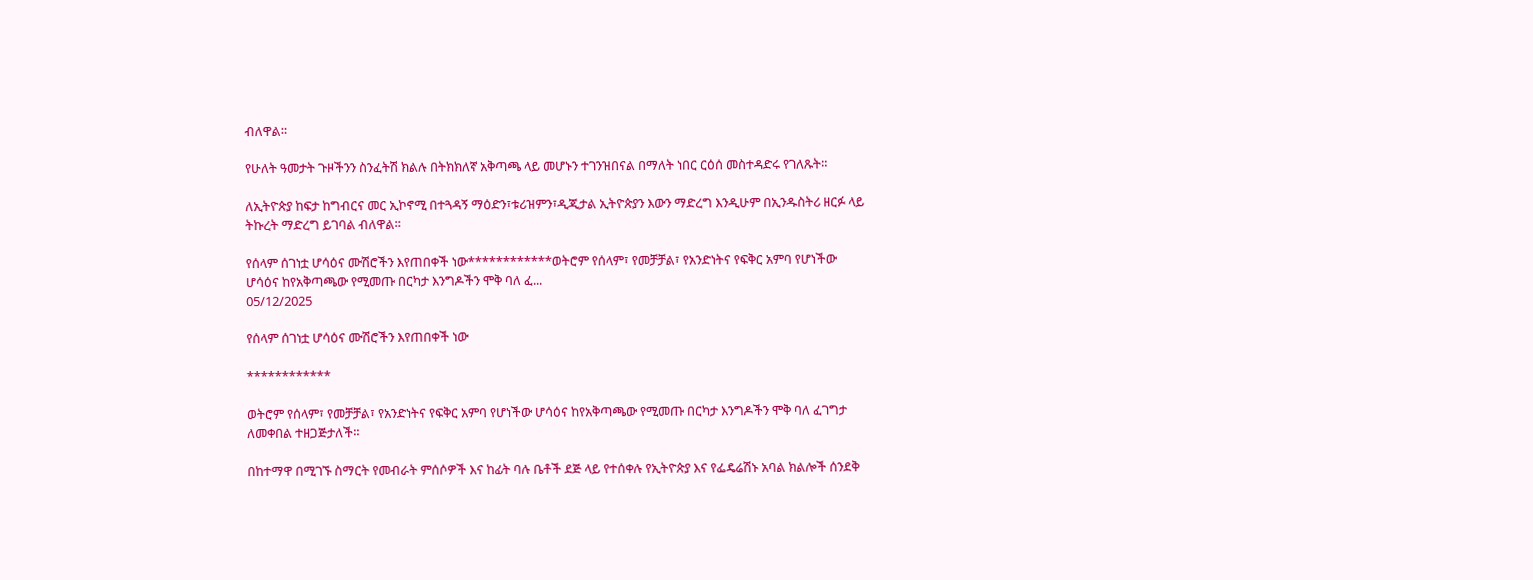ብለዋል።

የሁለት ዓመታት ጉዞችንን ስንፈትሽ ክልሉ በትክክለኛ አቅጣጫ ላይ መሆኑን ተገንዝበናል በማለት ነበር ርዕሰ መስተዳድሩ የገለጹት።

ለኢትዮጵያ ከፍታ ከግብርና መር ኢኮኖሚ በተጓዳኝ ማዕድን፣ቱሪዝምን፣ዲጂታል ኢትዮጵያን እውን ማድረግ እንዲሁም በኢንዱስትሪ ዘርፉ ላይ ትኩረት ማድረግ ይገባል ብለዋል።

የሰላም ሰገነቷ ሆሳዕና ሙሽሮችን እየጠበቀች ነው************ወትሮም የሰላም፣ የመቻቻል፣ የአንድነትና የፍቅር አምባ የሆነችው ሆሳዕና ከየአቅጣጫው የሚመጡ በርካታ እንግዶችን ሞቅ ባለ ፈ...
05/12/2025

የሰላም ሰገነቷ ሆሳዕና ሙሽሮችን እየጠበቀች ነው

************

ወትሮም የሰላም፣ የመቻቻል፣ የአንድነትና የፍቅር አምባ የሆነችው ሆሳዕና ከየአቅጣጫው የሚመጡ በርካታ እንግዶችን ሞቅ ባለ ፈገግታ ለመቀበል ተዘጋጅታለች።

በከተማዋ በሚገኙ ስማርት የመብራት ምሰሶዎች እና ከፊት ባሉ ቤቶች ደጅ ላይ የተሰቀሉ የኢትዮጵያ እና የፌዴሬሽኑ አባል ክልሎች ሰንደቅ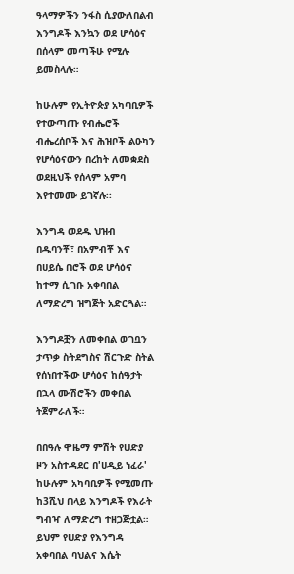ዓላማዎችን ንፋስ ሲያውለበልብ እንግዶች እንኳን ወደ ሆሳዕና በሰላም መጣችሁ የሚሉ ይመስላሉ።

ከሁሉም የኢትዮጵያ አካባቢዎች የተውጣጡ የብሔሮች ብሔረሰቦች እና ሕዝቦች ልዑካን የሆሳዕናውን በረከት ለመቋደስ ወደዚህች የሰላም አምባ እየተመሙ ይገኛሉ፡፡

እንግዳ ወደዱ ህዝብ በዱባንቾ፣ በአምብቾ እና በሀይሴ በሮች ወደ ሆሳዕና ከተማ ሲገቡ አቀባበል ለማድረግ ዝግጅት አድርጓል።

እንግዶቿን ለመቀበል ወገቧን ታጥቃ ስትደግስና ሽርጉድ ስትል የሰነበተችው ሆሳዕና ከሰዓታት በኋላ ሙሽሮችን መቀበል ትጀምራለች።

በበዓሉ ዋዜማ ምሽት የሀድያ ዞን አስተዳደር በ'ሀዲይ ነፈራ' ከሁሉም አካባቢዎች የሚመጡ ከ3ሺህ በላይ እንግዶች የእራት ግብዣ ለማድረግ ተዘጋጅቷል። ይህም የሀድያ የእንግዳ አቀባበል ባህልና እሴት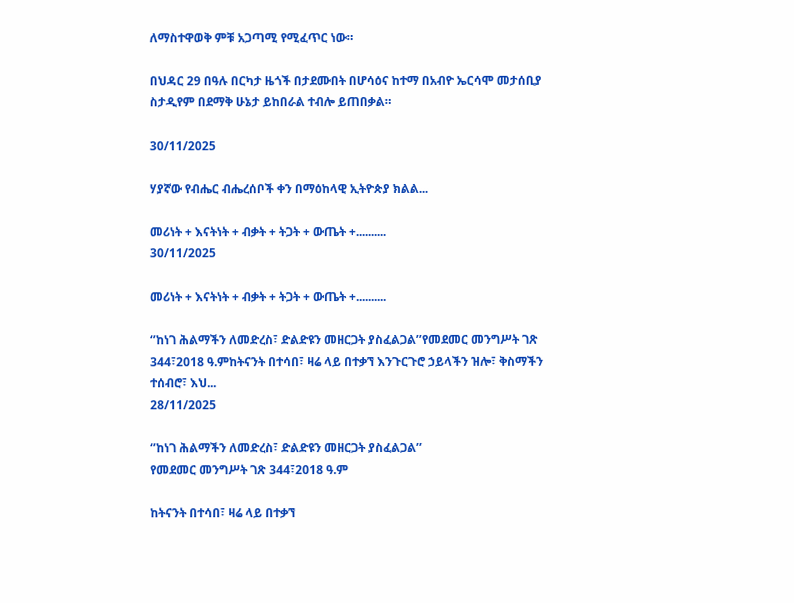ለማስተዋወቅ ምቹ አጋጣሚ የሚፈጥር ነው።

በህዳር 29 በዓሉ በርካታ ዜጎች በታደሙበት በሆሳዕና ከተማ በአብዮ ኤርሳሞ መታሰቢያ ስታዲየም በደማቅ ሁኔታ ይከበራል ተብሎ ይጠበቃል።

30/11/2025

ሃያኛው የብሔር ብሔረሰቦች ቀን በማዕከላዊ ኢትዮጵያ ክልል...

መሪነት + እናትነት + ብቃት + ትጋት + ውጤት +..........
30/11/2025

መሪነት + እናትነት + ብቃት + ትጋት + ውጤት +..........

‘’ከነገ ሕልማችን ለመድረስ፣ ድልድዩን መዘርጋት ያስፈልጋል’’የመደመር መንግሥት ገጽ 344፣2018 ዓ.ምከትናንት በተሳበ፣ ዛሬ ላይ በተቃኘ እንጉርጉሮ ኃይላችን ዝሎ፣ ቅስማችን ተሰብሮ፣ እህ...
28/11/2025

‘’ከነገ ሕልማችን ለመድረስ፣ ድልድዩን መዘርጋት ያስፈልጋል’’
የመደመር መንግሥት ገጽ 344፣2018 ዓ.ም

ከትናንት በተሳበ፣ ዛሬ ላይ በተቃኘ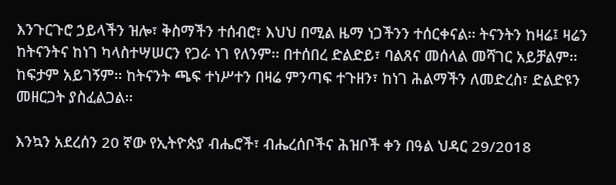እንጉርጉሮ ኃይላችን ዝሎ፣ ቅስማችን ተሰብሮ፣ እህህ በሚል ዜማ ነጋችንን ተሰርቀናል፡፡ ትናንትን ከዛሬ፤ ዛሬን ከትናንትና ከነገ ካላስተሣሠርን የጋራ ነገ የለንም፡፡ በተሰበረ ድልድይ፣ ባልጸና መሰላል መሻገር አይቻልም፡፡ ከፍታም አይገኝም፡፡ ከትናንት ጫፍ ተነሥተን በዛሬ ምንጣፍ ተጉዘን፣ ከነገ ሕልማችን ለመድረስ፣ ድልድዩን መዘርጋት ያስፈልጋል፡፡

እንኳን አደረሰን 20 ኛው የኢትዮጵያ ብሔሮች፣ ብሔረሰቦችና ሕዝቦች ቀን በዓል ህዳር 29/2018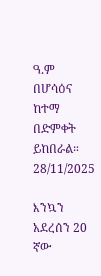ዓ.ም በሆሳዕና ከተማ በድምቀት ይከበራል።
28/11/2025

እንኳን አደረሰን 20 ኛው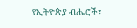የኢትዮጵያ ብሔሮች፣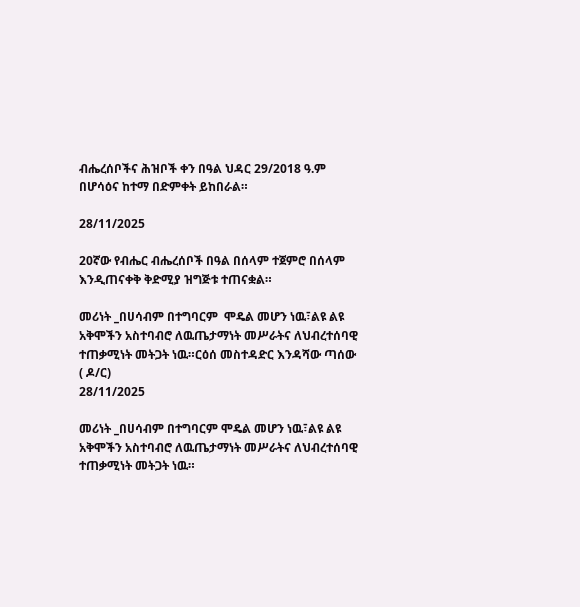ብሔረሰቦችና ሕዝቦች ቀን በዓል ህዳር 29/2018 ዓ.ም በሆሳዕና ከተማ በድምቀት ይከበራል።

28/11/2025

20ኛው የብሔር ብሔረሰቦች በዓል በሰላም ተጀምሮ በሰላም እንዲጠናቀቅ ቅድሚያ ዝግጅቱ ተጠናቋል።

መሪነት _በሀሳብም በተግባርም  ሞዴል መሆን ነዉ፣ልዩ ልዩ  አቅሞችን አስተባብሮ ለዉጤታማነት መሥራትና ለህብረተሰባዊ ተጠቃሚነት መትጋት ነዉ።ርዕሰ መስተዳድር እንዳሻው ጣሰው ( ዶ/ር)
28/11/2025

መሪነት _በሀሳብም በተግባርም ሞዴል መሆን ነዉ፣ልዩ ልዩ አቅሞችን አስተባብሮ ለዉጤታማነት መሥራትና ለህብረተሰባዊ ተጠቃሚነት መትጋት ነዉ።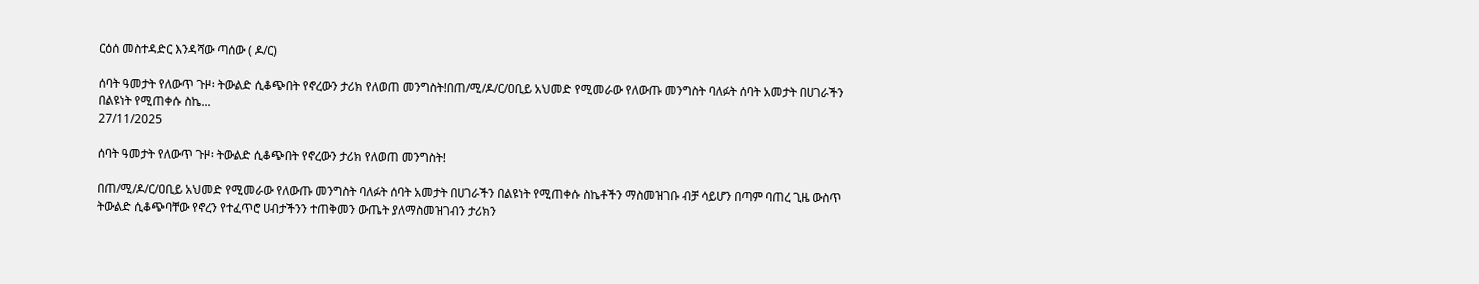ርዕሰ መስተዳድር እንዳሻው ጣሰው ( ዶ/ር)

ሰባት ዓመታት የለውጥ ጉዞ፡ ትውልድ ሲቆጭበት የኖረውን ታሪክ የለወጠ መንግስት!በጠ/ሚ/ዶ/ር/ዐቢይ አህመድ የሚመራው የለውጡ መንግስት ባለፉት ሰባት አመታት በሀገራችን በልዩነት የሚጠቀሱ ስኬ...
27/11/2025

ሰባት ዓመታት የለውጥ ጉዞ፡ ትውልድ ሲቆጭበት የኖረውን ታሪክ የለወጠ መንግስት!

በጠ/ሚ/ዶ/ር/ዐቢይ አህመድ የሚመራው የለውጡ መንግስት ባለፉት ሰባት አመታት በሀገራችን በልዩነት የሚጠቀሱ ስኬቶችን ማስመዝገቡ ብቻ ሳይሆን በጣም ባጠረ ጊዜ ውስጥ ትውልድ ሲቆጭባቸው የኖረን የተፈጥሮ ሀብታችንን ተጠቅመን ውጤት ያለማስመዝገብን ታሪክን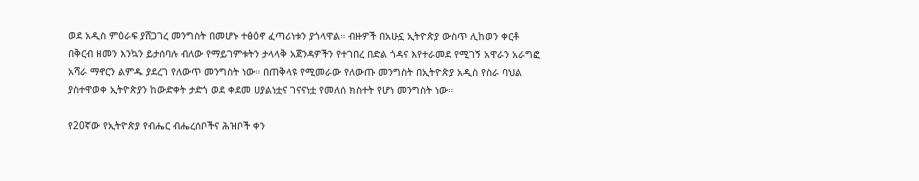ወደ አዲስ ምዕራፍ ያሸጋገረ መንግስት በመሆኑ ተፅዕኖ ፈጣሪነቱን ያጎላዋል። ብዙዎች በአሁኗ ኢትዮጵያ ውስጥ ሊከወን ቀርቶ በቅርብ ዘመን እንኳን ይታሰባሉ ብለው የማይገምቱትን ታላላቅ አጀንዳዎችን የተገበረ በድል ጎዳና እየተራመደ የሚገኝ አዋራን አራግፎ አሻራ ማኖርን ልምዱ ያደረገ የለውጥ መንግስት ነው። በጠቅላዩ የሚመራው የለውጡ መንግስት በኢትዮጵያ አዲስ የስራ ባህል ያስተዋወቀ ኢትዮጵያን ከውድቀት ታድጎ ወደ ቀደመ ሀያልነቷና ገናናነቷ የመለሰ ክስተት የሆነ መንግስት ነው።

የ20ኛው የኢትዮጵያ የብሔር ብሔረሰቦችና ሕዝቦች ቀን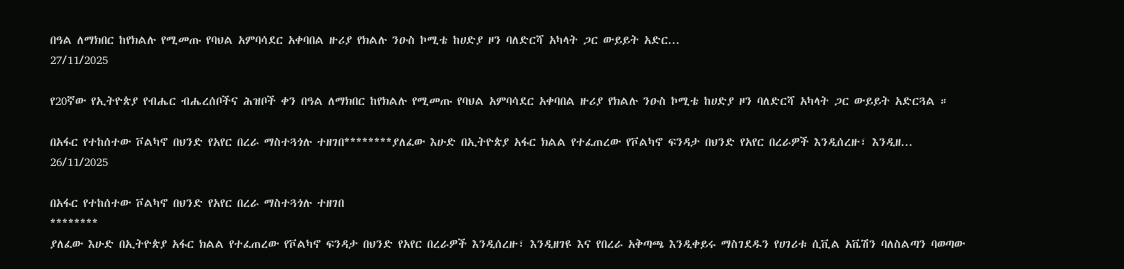በዓል ለማክበር ከየክልሉ የሚመጡ የባህል አምባሳደር አቀባበል ዙሪያ የክልሉ ንዑስ ኮሚቴ ከሀድያ ዞን ባለድርሻ አካላት ጋር ውይይት አድር...
27/11/2025

የ20ኛው የኢትዮጵያ የብሔር ብሔረሰቦችና ሕዝቦች ቀን በዓል ለማክበር ከየክልሉ የሚመጡ የባህል አምባሳደር አቀባበል ዙሪያ የክልሉ ንዑስ ኮሚቴ ከሀድያ ዞን ባለድርሻ አካላት ጋር ውይይት አድርጓል ።

በአፋር የተከሰተው ቮልካኖ በህንድ የአየር በረራ ማስተጓጎሉ ተዘገበ********ያለፈው እሁድ በኢትዮጵያ አፋር ክልል የተፈጠረው የቮልካኖ ፍንዳታ በህንድ የአየር በረራዎች እንዲሰረዙ፣ እንዲዘ...
26/11/2025

በአፋር የተከሰተው ቮልካኖ በህንድ የአየር በረራ ማስተጓጎሉ ተዘገበ
********
ያለፈው እሁድ በኢትዮጵያ አፋር ክልል የተፈጠረው የቮልካኖ ፍንዳታ በህንድ የአየር በረራዎች እንዲሰረዙ፣ እንዲዘገዩ እና የበረራ አቅጣጫ እንዲቀይሩ ማስገደዱን የሀገሪቱ ሲቪል አቬሽን ባለስልጣን ባወጣው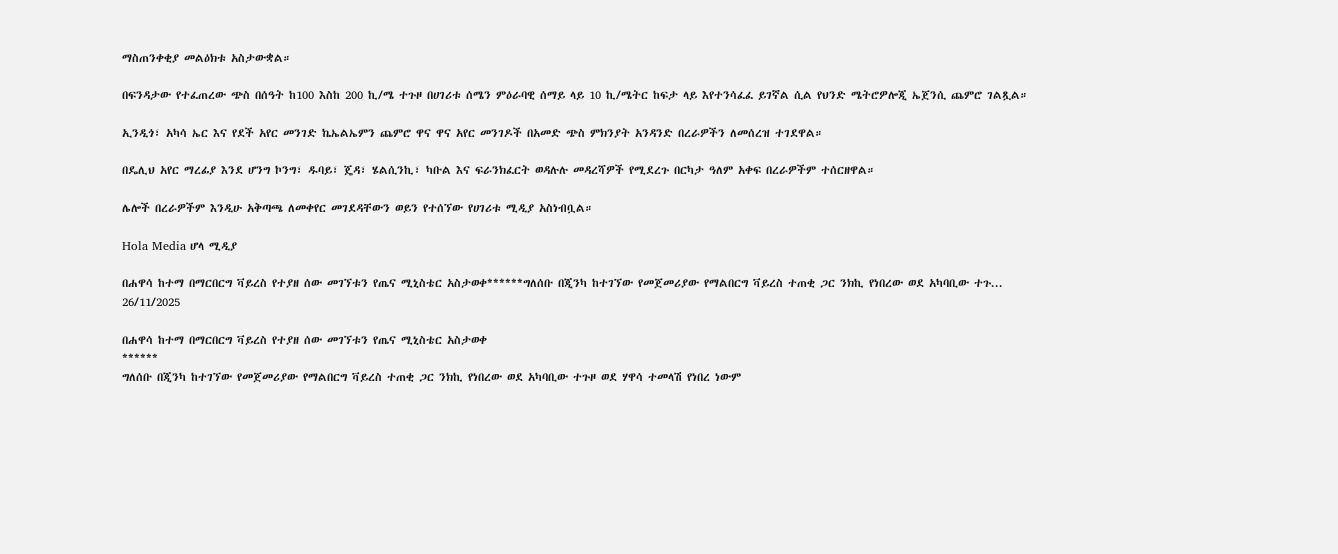ማስጠንቀቂያ መልዕክቱ አስታውቋል።

በፍንዳታው የተፈጠረው ጭስ በሰዓት ከ100 እስከ 200 ኪ/ሜ ተጉዞ በሀገሪቱ ሰሜን ምዕራባዊ ሰማይ ላይ 10 ኪ/ሜትር ከፍታ ላይ እየተንሳፈፈ ይገኛል ሲል የህንድ ሜትሮዎሎጂ ኤጀንሲ ጨምሮ ገልጿል።

ኢንዲጎ፣ አካሳ ኤር እና የደች አየር መንገድ ኬኤልኤምን ጨምሮ ዋና ዋና አየር መንገዶች በአመድ ጭስ ምክንያት አንዳንድ በረራዎችን ለመሰረዝ ተገደዋል።

በዴሊህ አየር ማረፊያ እንደ ሆንግ ኮንግ፣ ዱባይ፣ ጄዳ፣ ሄልሲንኪ፣ ካቡል እና ፍራንክፈርት ወዳሉሉ መዳረሻዎች የሚደረጉ በርካታ ዓለም አቀፍ በረራዎችም ተሰርዘዋል።

ሌሎች በረራዎችም እንዲሁ አቅጣጫ ለመቀየር መገደዳቸውን ወይን የተሰኘው የሀገሪቱ ሚዲያ አስነብቧል።

Hola Media ሆላ ሚዲያ

በሐዋሳ ከተማ በማርበርግ ቫይረስ የተያዘ ሰው መገኘቱን የጤና ሚኒስቴር አስታወቀ******ግለሰቡ በጂንካ ከተገኘው የመጀመሪያው የማልበርግ ቫይረስ ተጠቂ ጋር ንክኪ የነበረው ወደ አካባቢው ተጉ...
26/11/2025

በሐዋሳ ከተማ በማርበርግ ቫይረስ የተያዘ ሰው መገኘቱን የጤና ሚኒስቴር አስታወቀ
******
ግለሰቡ በጂንካ ከተገኘው የመጀመሪያው የማልበርግ ቫይረስ ተጠቂ ጋር ንክኪ የነበረው ወደ አካባቢው ተጉዞ ወደ ሃዋሳ ተመላሽ የነበረ ነውም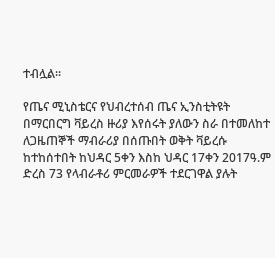ተብሏል።

የጤና ሚኒስቴርና የህብረተሰብ ጤና ኢንስቲትዩት በማርበርግ ቫይረስ ዙሪያ እየሰሩት ያለውን ስራ በተመለከተ ለጋዜጠኞች ማብራሪያ በሰጡበት ወቅት ቫይረሱ ከተከሰተበት ከህዳር 5ቀን እስከ ህዳር 17ቀን 2017ዓ.ም ድረስ 73 የላብራቶሪ ምርመራዎች ተደርገዋል ያሉት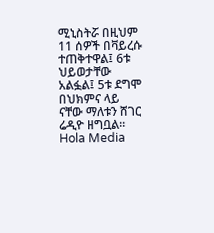ሚኒስትሯ በዚህም 11 ሰዎች በቫይረሱ ተጠቅተዋል፤ 6ቱ ህይወታቸው አልፏል፤ 5ቱ ደግሞ በህክምና ላይ ናቸው ማለቱን ሸገር ሬዲዮ ዘግቧል።
Hola Media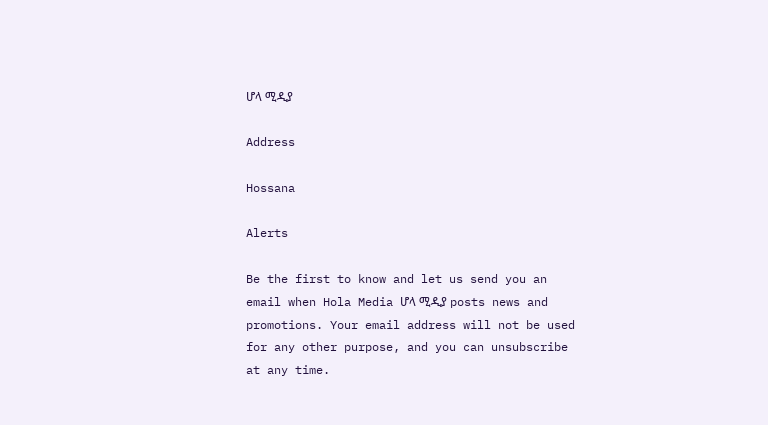ሆላ ሚዲያ

Address

Hossana

Alerts

Be the first to know and let us send you an email when Hola Media ሆላ ሚዲያ posts news and promotions. Your email address will not be used for any other purpose, and you can unsubscribe at any time.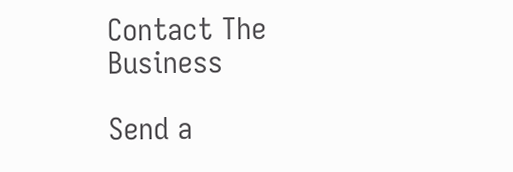Contact The Business

Send a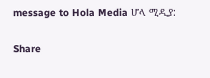message to Hola Media ሆላ ሚዲያ:

Share